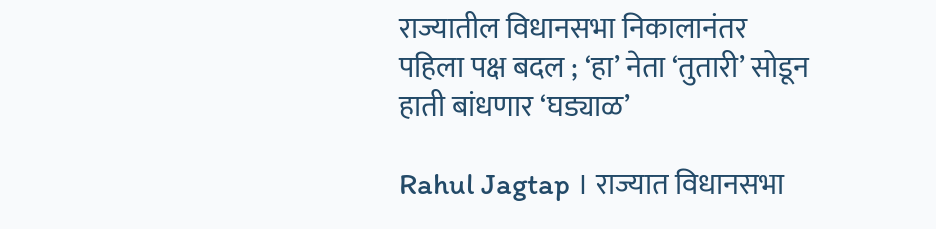राज्यातील विधानसभा निकालानंतर पहिला पक्ष बदल ; ‘हा’ नेता ‘तुतारी’ सोडून हाती बांधणार ‘घड्याळ’

Rahul Jagtap । राज्यात विधानसभा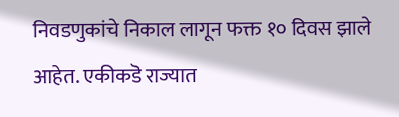निवडणुकांचे निकाल लागून फक्त १० दिवस झाले आहेत. एकीकडॆ राज्यात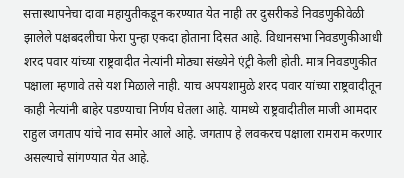सत्तास्थापनेचा दावा महायुतीकडून करण्यात येत नाही तर दुसरीकडे निवडणुकीवेळी झालेले पक्षबदलीचा फेरा पुन्हा एकदा होताना दिसत आहे. विधानसभा निवडणुकीआधी शरद पवार यांच्या राष्ट्रवादीत नेत्यांनी मोठ्या संख्येने एंट्री केली होती. मात्र निवडणुकीत पक्षाला म्हणावे तसे यश मिळाले नाही. याच अपयशामुळे शरद पवार यांच्या राष्ट्रवादीतून काही नेत्यांनी बाहेर पडण्याचा निर्णय घेतला आहे. यामध्ये राष्ट्रवादीतील माजी आमदार राहुल जगताप यांचे नाव समोर आले आहे. जगताप हे लवकरच पक्षाला रामराम करणार असल्याचे सांगण्यात येत आहे.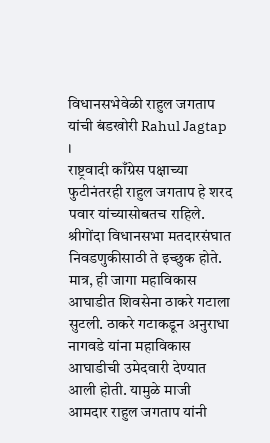विधानसभेवेळी राहुल जगताप यांची बंडखोरी Rahul Jagtap ।
राष्ट्रवादी काँग्रेस पक्षाच्या फुटीनंतरही राहुल जगताप हे शरद पवार यांच्यासोबतच राहिले. श्रीगोंदा विधानसभा मतदारसंघात निवडणुकीसाठी ते इच्छुक होते. मात्र, ही जागा महाविकास आघाडीत शिवसेना ठाकरे गटाला सुटली. ठाकरे गटाकडून अनुराधा नागवडे यांना महाविकास आघाडीची उमेदवारी देण्यात आली होती. यामुळे माजी आमदार राहुल जगताप यांनी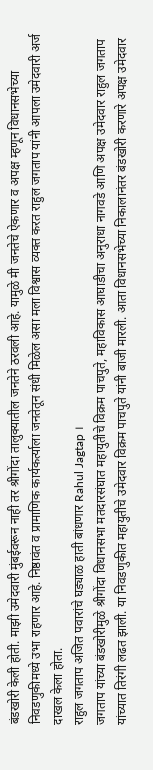बंडखोरी केली होती. माझी उमेदवारी मुंबईवरून नाही तर श्रीगोंदा तालुक्यातील जनतेने ठरवली आहे. यामुळे मी जनतेचे ऐकणार व अपक्ष म्हणून विधानसभेच्या निवडणुकीमध्ये उभा राहणार आहे. निष्ठावंत व प्रामाणिक कार्यकर्त्याला जनतेतून संधी मिळेल असा मला विश्वास व्यक्त करत राहुल जगताप यांनी आपला उमेदवारी अर्ज दाखल केला होता.
राहुल जगताप अजित पवारांचे घड्याळ हाती बांधणार Rahul Jagtap ।
जगताप यांच्या बंडखोरीमुळे श्रीगोंदा विधानसभा मतदारसंघात महायुतीचे विक्रम पाचपुते, महाविकास आघाडीचा अनुराधा नागवडे आणि अपक्ष उमेदवार राहुल जगताप यांच्यात तिरंगी लढत झाली. या निवडणुकीत महायुतीचे उमेदवार विक्रम पाचपुते यांनी बाजी मारली. आता विधानसभेच्या निकालानंतर बंडखोरी करणारे अपक्ष उमेदवार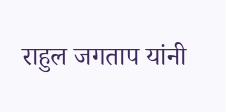राहुल जगताप यांनी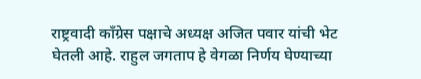राष्ट्रवादी काँग्रेस पक्षाचे अध्यक्ष अजित पवार यांची भेट घेतली आहे. राहुल जगताप हे वेगळा निर्णय घेण्याच्या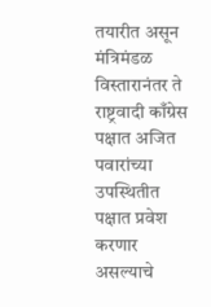तयारीत असून मंत्रिमंडळ विस्तारानंतर ते राष्ट्रवादी काँग्रेस पक्षात अजित पवारांच्या उपस्थितीत पक्षात प्रवेश करणार असल्याचे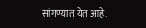सांगण्यात येत आहे.